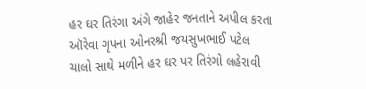હર ઘર તિરંગા અંગે જાહેર જનતાને અપીલ કરતા ઑરેવા ગૃપના ઓનરશ્રી જયસુખભાઈ પટેલ
ચાલો સાથે મળીને હર ઘર પર તિરંગો લહેરાવી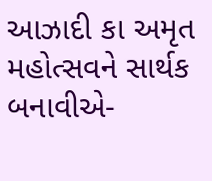આઝાદી કા અમૃત મહોત્સવને સાર્થક બનાવીએ-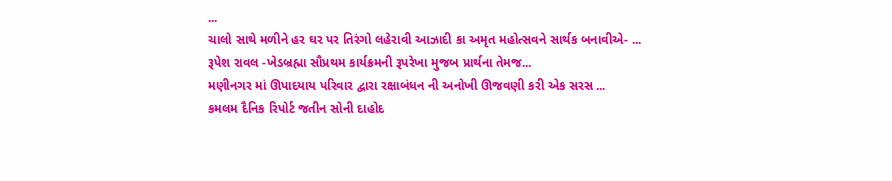...
ચાલો સાથે મળીને હર ઘર પર તિરંગો લહેરાવી આઝાદી કા અમૃત મહોત્સવને સાર્થક બનાવીએ- ...
રૂપેશ રાવલ -ખેડબ્રહ્મા સૌપ્રથમ કાર્યક્રમની રૂપરેખા મુજબ પ્રાર્થના તેમજ...
મણીનગર માં ઊપાદયાય પરિવાર દ્વારા રક્ષાબંધન ની અનોખી ઊજવણી કરી એક સરસ ...
કમલમ દૈનિક રિપોર્ટ જતીન સોની દાહોદ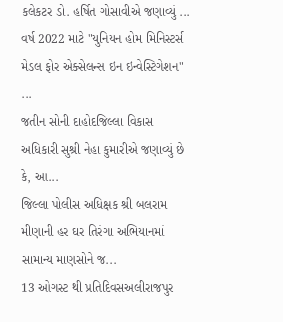કલેકટર ડો. હર્ષિત ગોસાવીએ જણાવ્યું ...
વર્ષ 2022 માટે "યુનિયન હોમ મિનિસ્ટર્સ મેડલ ફોર એક્સેલન્સ ઇન ઇન્વેસ્ટિગેશન" ...
જતીન સોની દાહોદજિલ્લા વિકાસ અધિકારી સુશ્રી નેહા કુમારીએ જણાવ્યું છે કે, આ...
જિલ્લા પોલીસ અધિક્ષક શ્રી બલરામ મીણાની હર ઘર તિરંગા અભિયાનમાં સામાન્ય માણસોને જ...
13 ઓગસ્ટ થી પ્રતિદિવસઅલીરાજપુર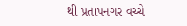થી પ્રતાપનગર વચ્ચે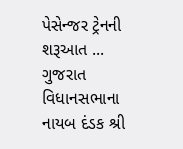પેસેન્જર ટ્રેનની શરૂઆત ...
ગુજરાત વિધાનસભાના નાયબ દંડક શ્રી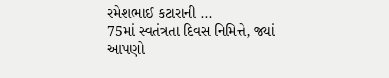રમેશભાઈ કટારાની ...
75માં સ્વતંત્રતા દિવસ નિમિત્તે, જ્યાં આપણો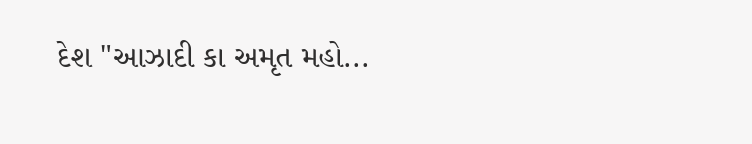દેશ "આઝાદી કા અમૃત મહો...